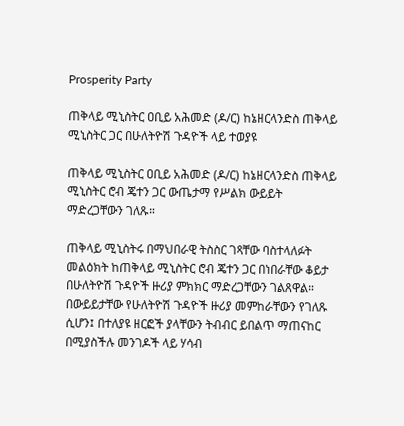Prosperity Party

ጠቅላይ ሚኒስትር ዐቢይ አሕመድ (ዶ/ር) ከኔዘርላንድስ ጠቅላይ ሚኒስትር ጋር በሁለትዮሽ ጉዳዮች ላይ ተወያዩ

ጠቅላይ ሚኒስትር ዐቢይ አሕመድ (ዶ/ር) ከኔዘርላንድስ ጠቅላይ ሚኒስትር ሮብ ጄተን ጋር ውጤታማ የሥልክ ውይይት ማድረጋቸውን ገለጹ።

ጠቅላይ ሚኒስትሩ በማህበራዊ ትስስር ገጻቸው ባስተላለፉት መልዕክት ከጠቅላይ ሚኒስትር ሮብ ጄተን ጋር በነበራቸው ቆይታ በሁለትዮሽ ጉዳዮች ዙሪያ ምክክር ማድረጋቸውን ገልጸዋል።
በውይይታቸው የሁለትዮሽ ጉዳዮች ዙሪያ መምከራቸውን የገለጹ ሲሆን፤ በተለያዩ ዘርፎች ያላቸውን ትብብር ይበልጥ ማጠናከር በሚያስችሉ መንገዶች ላይ ሃሳብ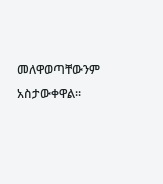መለዋወጣቸውንም አስታውቀዋል።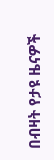በብዛት የታዩ ዜናዎች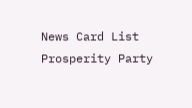News Card List
Prosperity Party